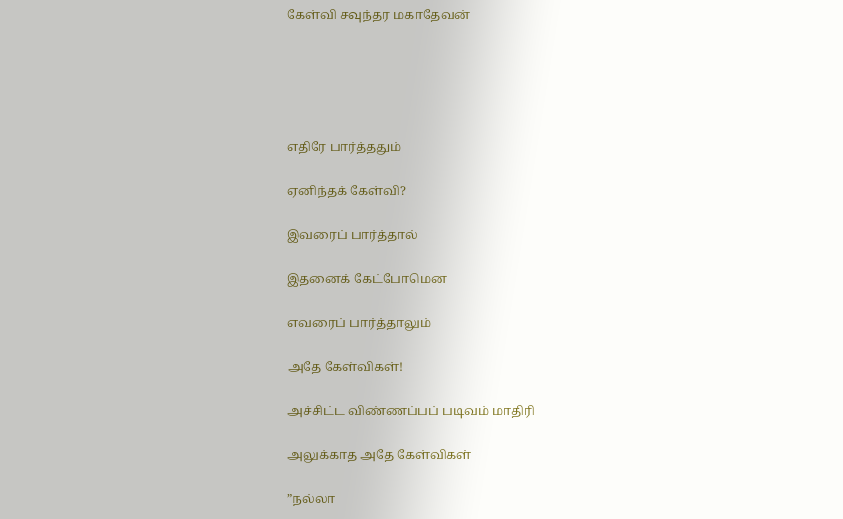கேள்வி சவுந்தர மகாதேவன்





எதிரே பார்த்ததும்

ஏனிந்தக் கேள்வி?

இவரைப் பார்த்தால்

இதனைக் கேட்போமென

எவரைப் பார்த்தாலும்

அதே கேள்விகள்!

அச்சிட்ட விண்ணப்பப் படிவம் மாதிரி

அலுக்காத அதே கேள்விகள்

”நல்லா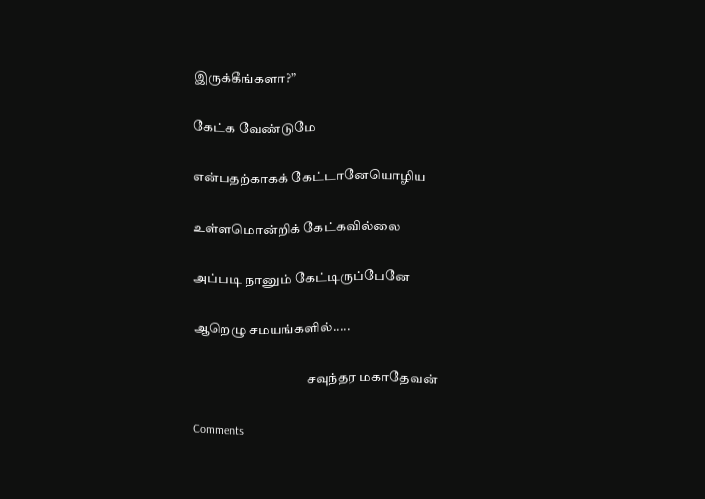இருக்கீங்களா?”

கேட்க வேண்டுமே

என்பதற்காகக் கேட்டானேயொழிய

உள்ளமொன்றிக் கேட்கவில்லை

அப்படி நானும் கேட்டிருப்பேனே

ஆறெழு சமயங்களில்.....

                                           சவுந்தர மகாதேவன்

Comments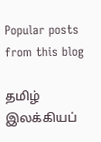Popular posts from this blog

தமிழ் இலக்கியப்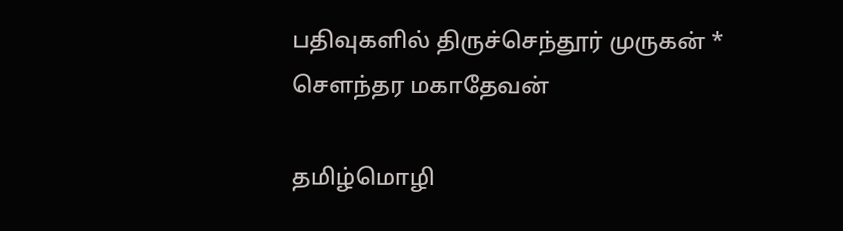பதிவுகளில் திருச்செந்தூர் முருகன் * சௌந்தர மகாதேவன்

தமிழ்மொழி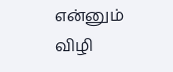என்னும் விழி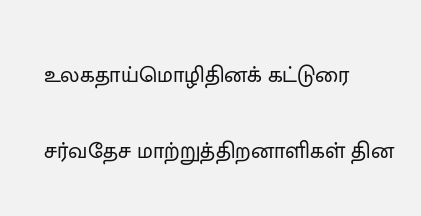உலகதாய்மொழிதினக் கட்டுரை

சர்வதேச மாற்றுத்திறனாளிகள் தின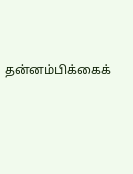தன்னம்பிக்கைக்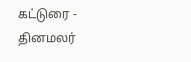கட்டுரை - தினமலர்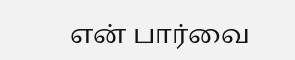என் பார்வை